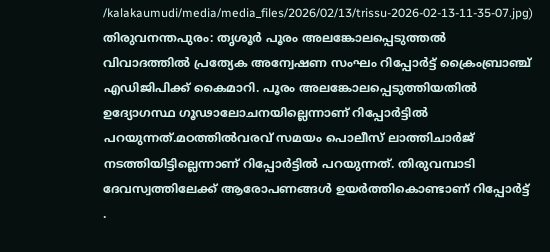/kalakaumudi/media/media_files/2026/02/13/trissu-2026-02-13-11-35-07.jpg)
തിരുവനന്തപുരം: തൃശൂർ പൂരം അലങ്കോലപ്പെടുത്തൽ വിവാദത്തിൽ പ്രത്യേക അന്വേഷണ സംഘം റിപ്പോർട്ട് ക്രൈംബ്രാഞ്ച് എഡിജിപിക്ക് കൈമാറി. പൂരം അലങ്കോലപ്പെടുത്തിയതിൽ ഉദ്യോഗസ്ഥ ഗൂഢാലോചനയില്ലെന്നാണ് റിപ്പോർട്ടിൽ പറയുന്നത്.മഠത്തിൽവരവ് സമയം പൊലീസ് ലാത്തിചാർജ് നടത്തിയിട്ടില്ലെന്നാണ് റിപ്പോർട്ടിൽ പറയുന്നത്. തിരുവമ്പാടി ദേവസ്വത്തിലേക്ക് ആരോപണങ്ങൾ ഉയർത്തികൊണ്ടാണ് റിപ്പോർട്ട് .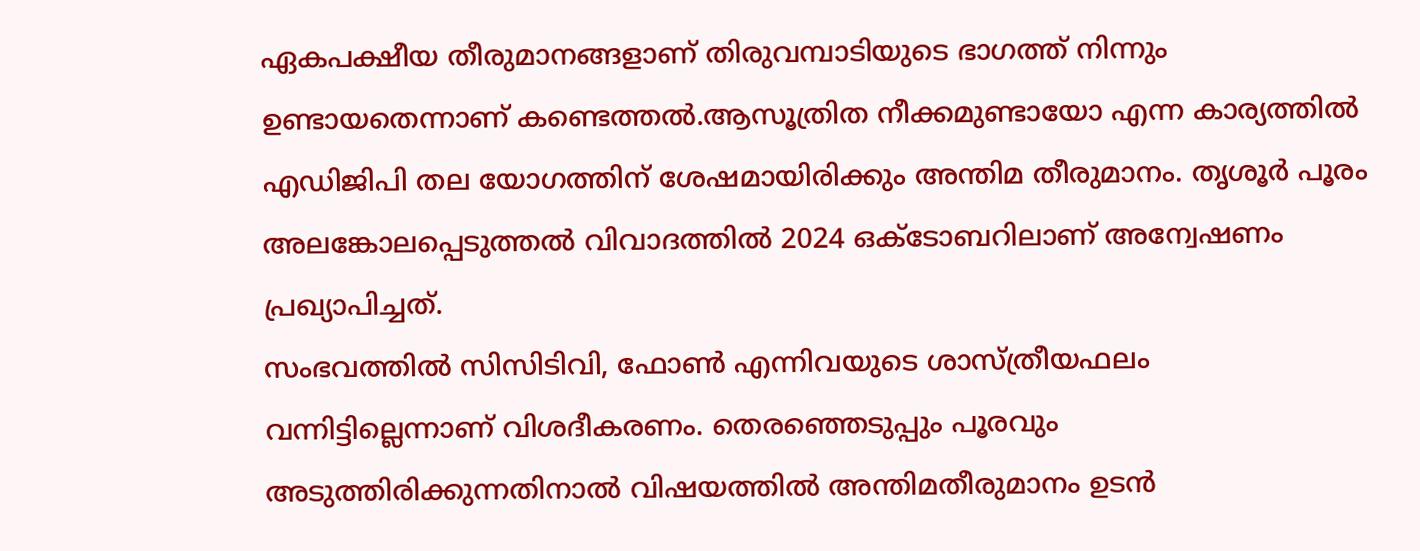ഏകപക്ഷീയ തീരുമാനങ്ങളാണ് തിരുവമ്പാടിയുടെ ഭാഗത്ത് നിന്നും ഉണ്ടായതെന്നാണ് കണ്ടെത്തൽ.ആസൂത്രിത നീക്കമുണ്ടായോ എന്ന കാര്യത്തിൽ എഡിജിപി തല യോഗത്തിന് ശേഷമായിരിക്കും അന്തിമ തീരുമാനം. തൃശൂർ പൂരം അലങ്കോലപ്പെടുത്തൽ വിവാദത്തിൽ 2024 ഒക്ടോബറിലാണ് അന്വേഷണം പ്രഖ്യാപിച്ചത്.
സംഭവത്തിൽ സിസിടിവി, ഫോൺ എന്നിവയുടെ ശാസ്ത്രീയഫലം വന്നിട്ടില്ലെന്നാണ് വിശദീകരണം. തെരഞ്ഞെടുപ്പും പൂരവും അടുത്തിരിക്കുന്നതിനാൽ വിഷയത്തിൽ അന്തിമതീരുമാനം ഉടൻ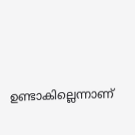ഉണ്ടാകില്ലെന്നാണ്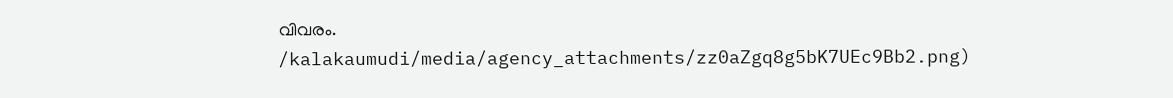വിവരം.
/kalakaumudi/media/agency_attachments/zz0aZgq8g5bK7UEc9Bb2.png)